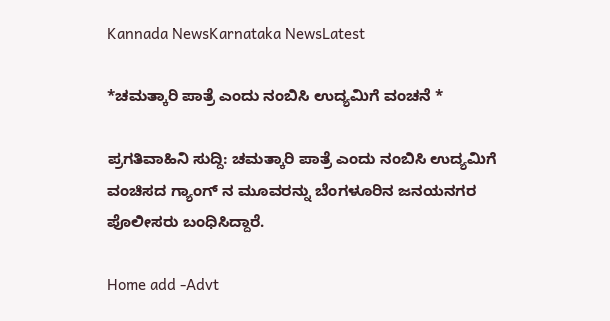Kannada NewsKarnataka NewsLatest

*ಚಮತ್ಕಾರಿ ಪಾತ್ರೆ ಎಂದು ನಂಬಿಸಿ ಉದ್ಯಮಿಗೆ ವಂಚನೆ *

ಪ್ರಗತಿವಾಹಿನಿ ಸುದ್ದಿ: ಚಮತ್ಕಾರಿ ಪಾತ್ರೆ ಎಂದು ನಂಬಿಸಿ ಉದ್ಯಮಿಗೆ ವಂಚಿಸದ ಗ್ಯಾಂಗ್ ನ ಮೂವರನ್ನು ಬೆಂಗಳೂರಿ‌ನ ಜನಯನಗರ ಪೊಲೀಸರು ಬಂಧಿಸಿದ್ದಾರೆ.

Home add -Advt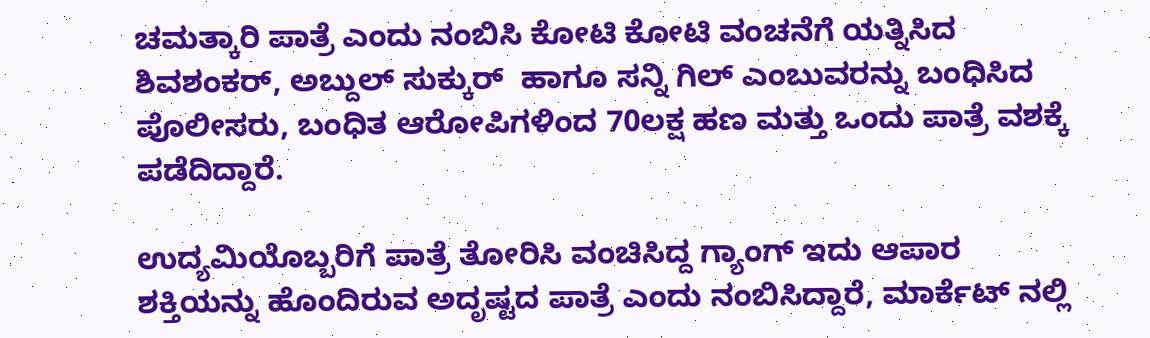ಚಮತ್ಕಾರಿ ಪಾತ್ರೆ ಎಂದು ನಂಬಿಸಿ ಕೋಟಿ ಕೋಟಿ ವಂಚನೆಗೆ ಯತ್ನಿಸಿದ ಶಿವಶಂಕರ್, ಅಬ್ದುಲ್ ಸುಕ್ಕುರ್  ಹಾಗೂ ಸನ್ನಿ ಗಿಲ್ ಎಂಬುವರನ್ನು ಬಂಧಿಸಿದ ಪೊಲೀಸರು, ಬಂಧಿತ ಆರೋಪಿಗಳಿಂದ 70ಲಕ್ಷ ಹಣ ಮತ್ತು ಒಂದು ಪಾತ್ರೆ ವಶಕ್ಕೆ ಪಡೆದಿದ್ದಾರೆ.

ಉದ್ಯಮಿಯೊಬ್ಬರಿಗೆ ಪಾತ್ರೆ ತೋರಿಸಿ ವಂಚಿಸಿದ್ದ ಗ್ಯಾಂಗ್ ಇದು ಆಪಾರ ಶಕ್ತಿಯನ್ನು ಹೊಂದಿರುವ ಅದೃಷ್ಟದ ಪಾತ್ರೆ ಎಂದು‌ ನಂಬಿಸಿದ್ದಾರೆ, ಮಾರ್ಕೆಟ್ ನಲ್ಲಿ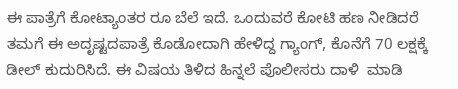ಈ ಪಾತ್ರೆಗೆ ಕೋಟ್ಯಾಂತರ ರೂ ಬೆಲೆ ಇದೆ. ಒಂದುವರೆ ಕೋಟಿ‌ ಹಣ ನೀಡಿದರೆ ತಮಗೆ ಈ ಅದೃಷ್ಟದ‌ಪಾತ್ರೆ ಕೊಡೋದಾಗಿ ಹೇಳಿದ್ದ ಗ್ಯಾಂಗ್, ಕೊನೆಗೆ 70 ಲಕ್ಷಕ್ಕೆ ಡೀಲ್ ಕುದುರಿಸಿದೆ. ಈ ವಿಷಯ ತಿಳಿದ ಹಿನ್ನಲೆ ಪೊಲೀಸರು ದಾಳಿ  ಮಾಡಿ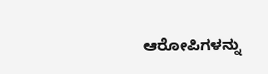ಆರೋಪಿಗಳನ್ನು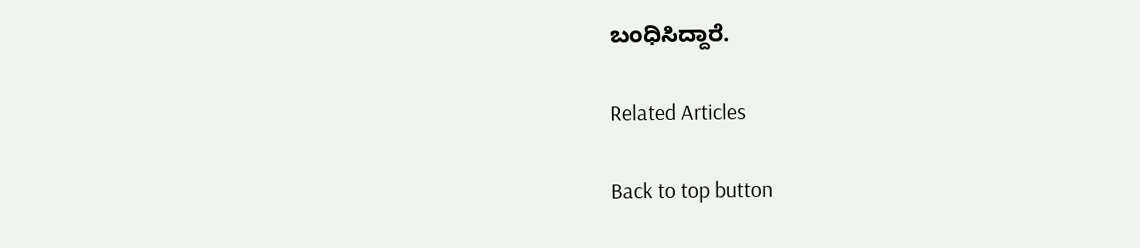ಬಂಧಿಸಿದ್ದಾರೆ.

Related Articles

Back to top button